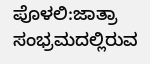ಪೊಳಲಿ:ಜಾತ್ರಾ ಸಂಭ್ರಮದಲ್ಲಿರುವ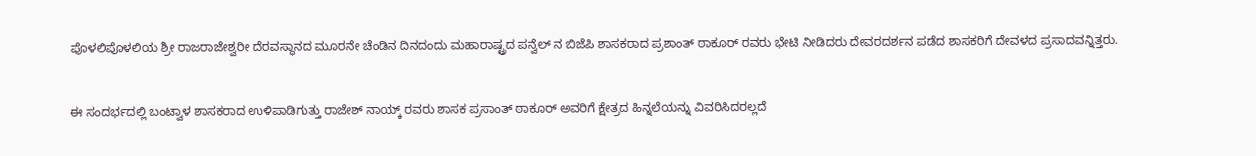ಪೊಳಲಿಪೊಳಲಿಯ ಶ್ರೀ ರಾಜರಾಜೇಶ್ವರೀ ದೆರವಸ್ಥಾನದ ಮೂರನೇ ಚೆಂಡಿನ ದಿನದಂದು ಮಹಾರಾಷ್ಟ್ರದ ಪನ್ವೆಲ್ ನ ಬಿಜೆಪಿ ಶಾಸಕರಾದ ಪ್ರಶಾಂತ್ ಠಾಕೂರ್ ರವರು ಭೇಟಿ ನೀಡಿದರು ದೇವರದರ್ಶನ ಪಡೆದ ಶಾಸಕರಿಗೆ ದೇವಳದ ಪ್ರಸಾದವನ್ನಿತ್ತರು.


ಈ ಸಂದರ್ಭದಲ್ಲಿ ಬಂಟ್ವಾಳ ಶಾಸಕರಾದ ಉಳಿಪಾಡಿಗುತ್ತು ರಾಜೇಶ್ ನಾಯ್ಕ್ ರವರು ಶಾಸಕ ಪ್ರಸಾಂತ್ ಠಾಕೂರ್ ಅವರಿಗೆ ಕ್ಷೇತ್ರದ ಹಿನ್ನಲೆಯನ್ನು ವಿವರಿಸಿದರಲ್ಲದೆ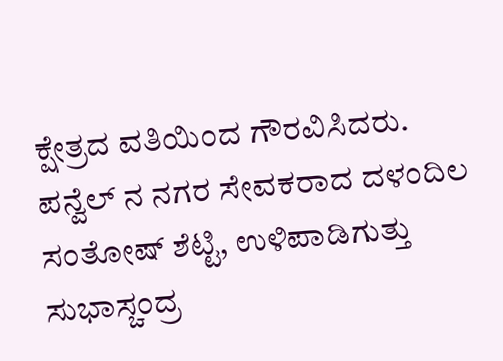ಕ್ಷೇತ್ರದ ವತಿಯಿಂದ ಗೌರವಿಸಿದರು.
ಪನ್ವೆಲ್ ನ ನಗರ ಸೇವಕರಾದ ದಳಂದಿಲ ಸಂತೋಷ್ ಶೆಟ್ಟಿ, ಉಳಿಪಾಡಿಗುತ್ತು ಸುಭಾಸ್ಚಂದ್ರ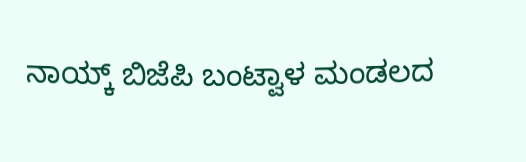ನಾಯ್ಕ್ ಬಿಜೆಪಿ ಬಂಟ್ವಾಳ ಮಂಡಲದ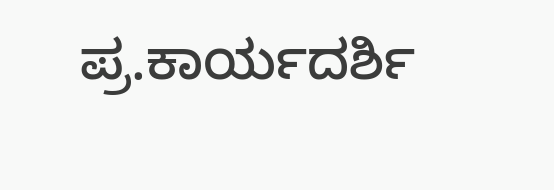ಪ್ರ.ಕಾರ್ಯದರ್ಶಿ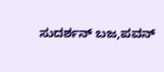ಸುದರ್ಶನ್ ಬಜ,ಪವನ್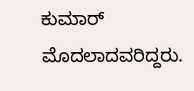ಕುಮಾರ್ ಮೊದಲಾದವರಿದ್ದರು.